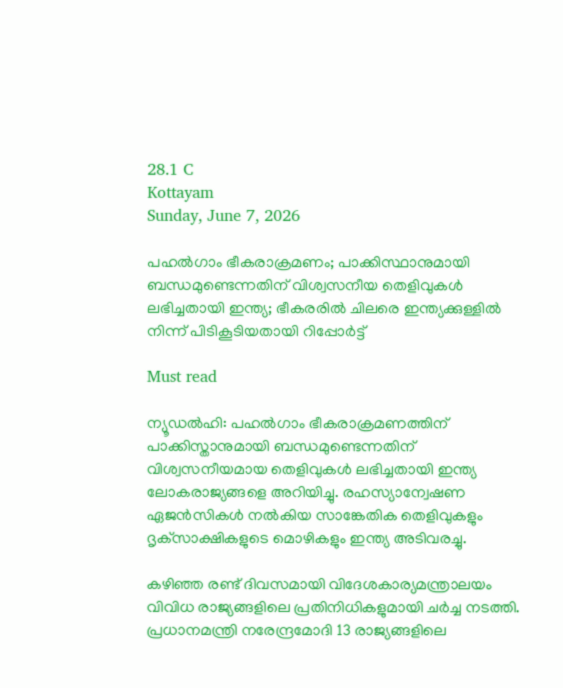28.1 C
Kottayam
Sunday, June 7, 2026

പഹല്‍ഗാം ഭീകരാക്രമണം; പാക്കിസ്ഥാനുമായി ബന്ധമുണ്ടെന്നതിന് വിശ്വസനീയ തെളിവുകള്‍ ലഭിച്ചതായി ഇന്ത്യ; ഭീകരരില്‍ ചിലരെ ഇന്ത്യക്കുള്ളില്‍ നിന്ന് പിടികൂടിയതായി റിപ്പോര്‍ട്ട്

Must read

ന്യൂഡല്‍ഹി: പഹല്‍ഗാം ഭീകരാക്രമണത്തിന് പാക്കിസ്താനുമായി ബന്ധമുണ്ടെന്നതിന് വിശ്വസനീയമായ തെളിവുകള്‍ ലഭിച്ചതായി ഇന്ത്യ ലോകരാജ്യങ്ങളെ അറിയിച്ചു. രഹസ്യാന്വേഷണ ഏജന്‍സികള്‍ നല്‍കിയ സാങ്കേതിക തെളിവുകളും ദൃക്‌സാക്ഷികളുടെ മൊഴികളും ഇന്ത്യ അടിവരച്ചു.

കഴിഞ്ഞ രണ്ട് ദിവസമായി വിദേശകാര്യമന്ത്രാലയം വിവിധ രാജ്യങ്ങളിലെ പ്രതിനിധികളുമായി ചര്‍ച്ച നടത്തി. പ്രധാനമന്ത്രി നരേന്ദ്രമോദി 13 രാജ്യങ്ങളിലെ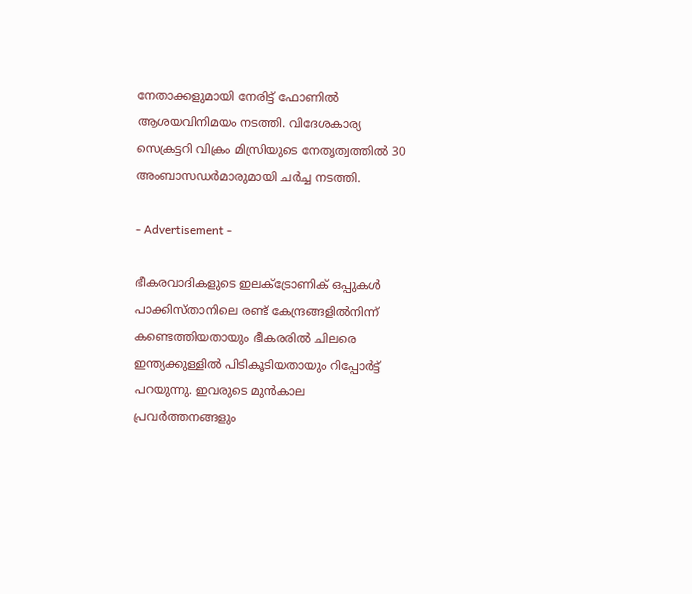നേതാക്കളുമായി നേരിട്ട് ഫോണില്‍ ആശയവിനിമയം നടത്തി. വിദേശകാര്യ സെക്രട്ടറി വിക്രം മിസ്രിയുടെ നേതൃത്വത്തില്‍ 30 അംബാസഡര്‍മാരുമായി ചര്‍ച്ച നടത്തി.

- Advertisement -

ഭീകരവാദികളുടെ ഇലക്ട്രോണിക് ഒപ്പുകള്‍ പാക്കിസ്താനിലെ രണ്ട് കേന്ദ്രങ്ങളില്‍നിന്ന് കണ്ടെത്തിയതായും ഭീകരരില്‍ ചിലരെ ഇന്ത്യക്കുള്ളില്‍ പിടികൂടിയതായും റിപ്പോര്‍ട്ട് പറയുന്നു. ഇവരുടെ മുന്‍കാല പ്രവര്‍ത്തനങ്ങളും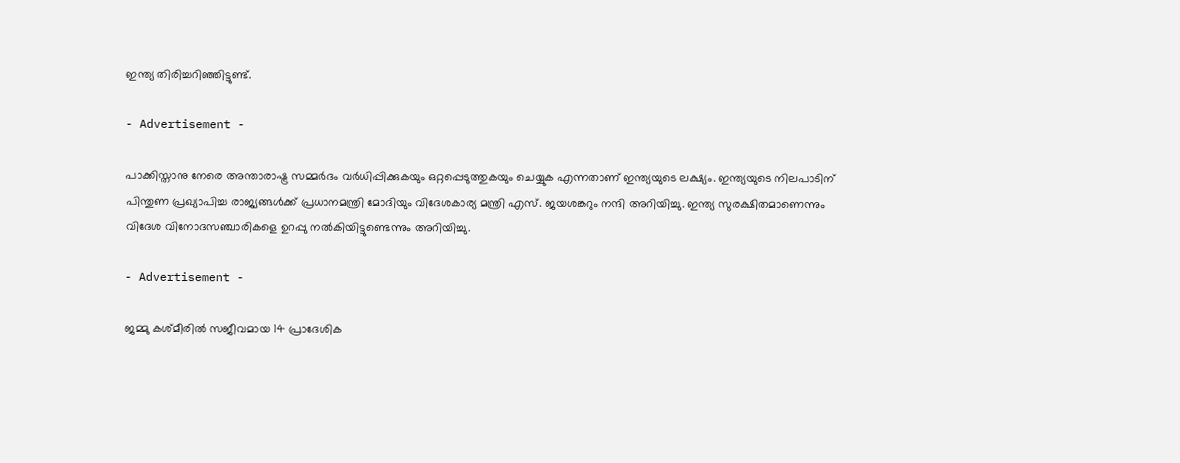ഇന്ത്യ തിരിച്ചറിഞ്ഞിട്ടുണ്ട്.

- Advertisement -

പാക്കിസ്താനു നേരെ അന്താരാഷ്ട്ര സമ്മര്‍ദം വര്‍ധിപ്പിക്കുകയും ഒറ്റപ്പെടുത്തുകയും ചെയ്യുക എന്നതാണ് ഇന്ത്യയുടെ ലക്ഷ്യം. ഇന്ത്യയുടെ നിലപാടിന് പിന്തുണ പ്രഖ്യാപിച്ച രാജ്യങ്ങള്‍ക്ക് പ്രധാനമന്ത്രി മോദിയും വിദേശകാര്യ മന്ത്രി എസ്. ജയശങ്കറും നന്ദി അറിയിച്ചു. ഇന്ത്യ സുരക്ഷിതമാണെന്നും വിദേശ വിനോദസഞ്ചാരികളെ ഉറപ്പു നല്‍കിയിട്ടുണ്ടെന്നും അറിയിച്ചു.

- Advertisement -

ജമ്മു കശ്മീരില്‍ സജീവമായ 14 പ്രാദേശിക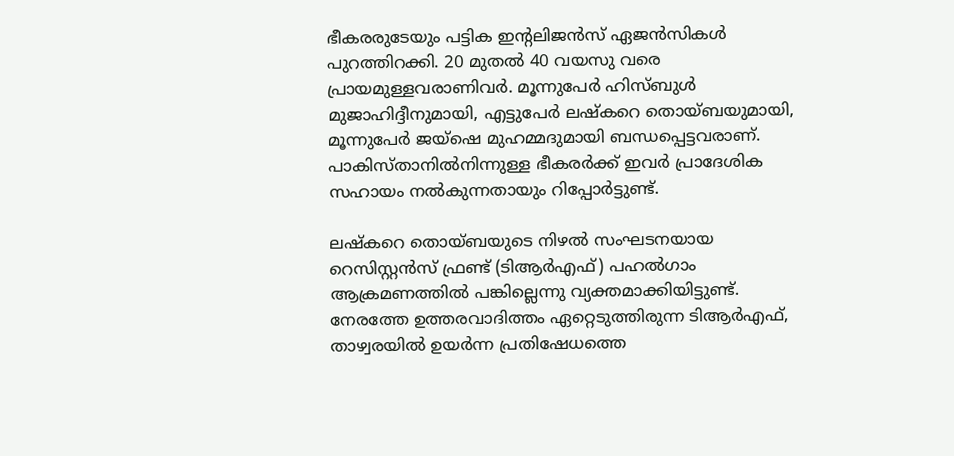ഭീകരരുടേയും പട്ടിക ഇന്റലിജന്‍സ് ഏജന്‍സികള്‍ പുറത്തിറക്കി. 20 മുതല്‍ 40 വയസു വരെ പ്രായമുള്ളവരാണിവര്‍. മൂന്നുപേര്‍ ഹിസ്ബുള്‍ മുജാഹിദ്ദീനുമായി, എട്ടുപേര്‍ ലഷ്‌കറെ തൊയ്ബയുമായി, മൂന്നുപേര്‍ ജയ്ഷെ മുഹമ്മദുമായി ബന്ധപ്പെട്ടവരാണ്. പാകിസ്താനില്‍നിന്നുള്ള ഭീകരര്‍ക്ക് ഇവര്‍ പ്രാദേശിക സഹായം നല്‍കുന്നതായും റിപ്പോര്‍ട്ടുണ്ട്.

ലഷ്‌കറെ തൊയ്ബയുടെ നിഴല്‍ സംഘടനയായ റെസിസ്റ്റന്‍സ് ഫ്രണ്ട് (ടിആര്‍എഫ്) പഹല്‍ഗാം ആക്രമണത്തില്‍ പങ്കില്ലെന്നു വ്യക്തമാക്കിയിട്ടുണ്ട്. നേരത്തേ ഉത്തരവാദിത്തം ഏറ്റെടുത്തിരുന്ന ടിആര്‍എഫ്, താഴ്വരയില്‍ ഉയര്‍ന്ന പ്രതിഷേധത്തെ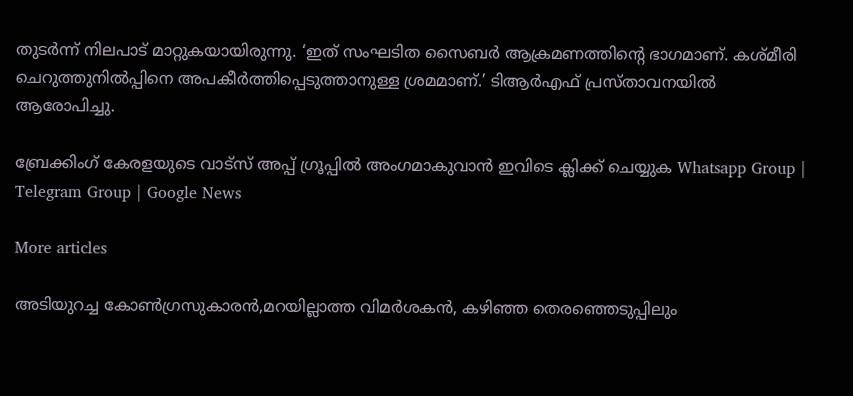തുടര്‍ന്ന് നിലപാട് മാറ്റുകയായിരുന്നു. ‘ഇത് സംഘടിത സൈബര്‍ ആക്രമണത്തിന്റെ ഭാഗമാണ്. കശ്മീരി ചെറുത്തുനില്‍പ്പിനെ അപകീര്‍ത്തിപ്പെടുത്താനുള്ള ശ്രമമാണ്.’ ടിആര്‍എഫ് പ്രസ്താവനയില്‍ ആരോപിച്ചു.

ബ്രേക്കിംഗ് കേരളയുടെ വാട്സ് അപ്പ് ഗ്രൂപ്പിൽ അംഗമാകുവാൻ ഇവിടെ ക്ലിക്ക് ചെയ്യുക Whatsapp Group | Telegram Group | Google News

More articles

അടിയുറച്ച കോണ്‍ഗ്രസുകാരന്‍,മറയില്ലാത്ത വിമര്‍ശകന്‍, കഴിഞ്ഞ തെരഞ്ഞെടുപ്പിലും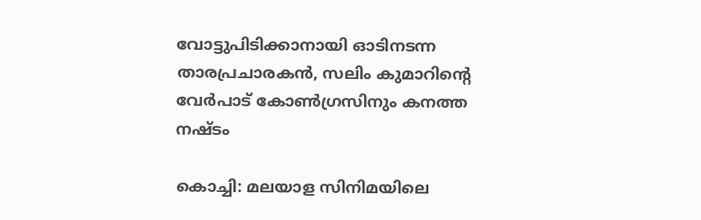വോട്ടുപിടിക്കാനായി ഓടിനടന്ന താരപ്രചാരകന്‍, സലിം കുമാറിന്റെ വേര്‍പാട് കോണ്‍ഗ്രസിനും കനത്ത നഷ്ടം

കൊച്ചി: മലയാള സിനിമയിലെ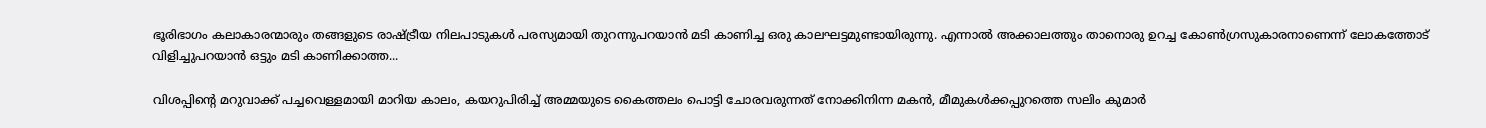ഭൂരിഭാഗം കലാകാരന്മാരും തങ്ങളുടെ രാഷ്ട്രീയ നിലപാടുകൾ പരസ്യമായി തുറന്നുപറയാൻ മടി കാണിച്ച ഒരു കാലഘട്ടമുണ്ടായിരുന്നു. എന്നാൽ അക്കാലത്തും താനൊരു ഉറച്ച കോൺഗ്രസുകാരനാണെന്ന് ലോകത്തോട് വിളിച്ചുപറയാൻ ഒട്ടും മടി കാണിക്കാത്ത...

വിശപ്പിന്റെ മറുവാക്ക് പച്ചവെള്ളമായി മാറിയ കാലം, കയറുപിരിച്ച് അമ്മയുടെ കൈത്തലം പൊട്ടി ചോരവരുന്നത് നോക്കിനിന്ന മകൻ, മീമുകൾക്കപ്പുറത്തെ സലിം കുമാർ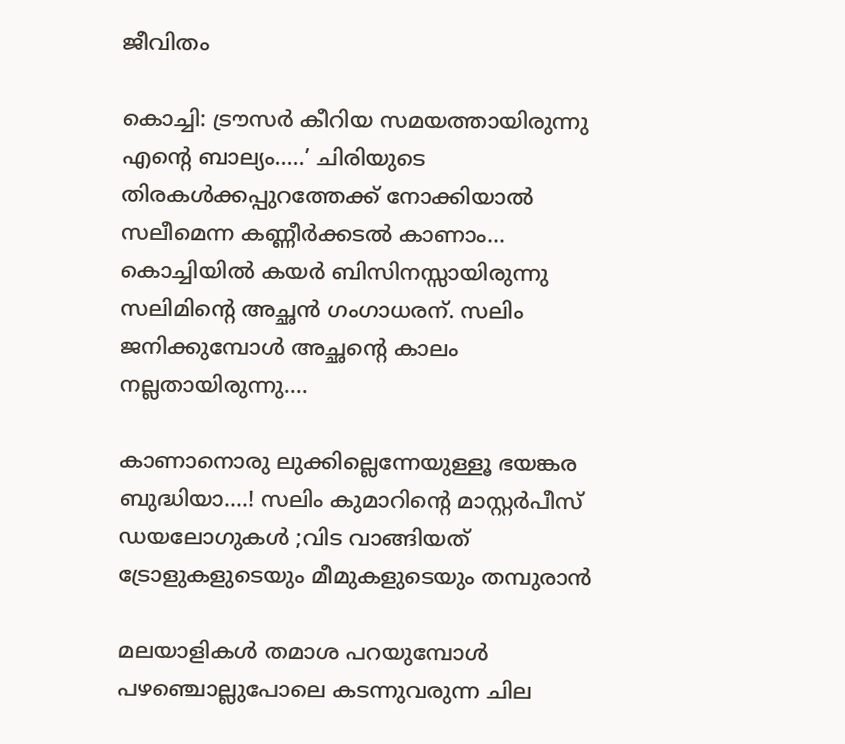ജീവിതം

കൊച്ചി: ട്രൗസർ കീറിയ സമയത്തായിരുന്നു എന്റെ ബാല്യം.....’ ചിരിയുടെ തിരകൾക്കപ്പുറത്തേക്ക് നോക്കിയാൽ സലീമെന്ന കണ്ണീർക്കടൽ കാണാം... കൊച്ചിയിൽ കയർ ബിസിനസ്സായിരുന്നു സലിമിന്റെ അച്ഛൻ ഗംഗാധരന്. സലിം ജനിക്കുമ്പോൾ അച്ഛന്റെ കാലം നല്ലതായിരുന്നു....

കാണാനൊരു ലുക്കില്ലെന്നേയുള്ളൂ ഭയങ്കര ബുദ്ധിയാ….! സലിം കുമാറിൻ്റെ മാസ്റ്റർപീസ് ഡയലോഗുകൾ ;വിട വാങ്ങിയത് ട്രോളുകളുടെയും മീമുകളുടെയും തമ്പുരാൻ

മലയാളികൾ തമാശ പറയുമ്പോൾ പഴഞ്ചൊല്ലുപോലെ കടന്നുവരുന്ന ചില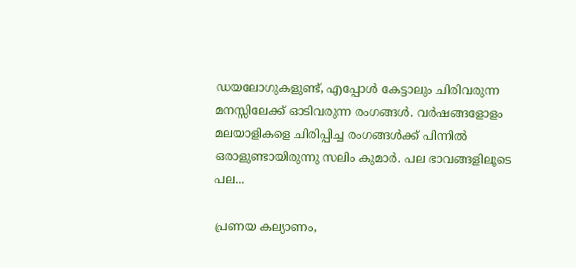ഡയലോഗുകളുണ്ട്, എപ്പോൾ കേട്ടാലും ചിരിവരുന്ന മനസ്സിലേക്ക് ഓടിവരുന്ന രംഗങ്ങൾ. വർഷങ്ങളോളം മലയാളികളെ ചിരിപ്പിച്ച രംഗങ്ങൾക്ക് പിന്നിൽ ഒരാളുണ്ടായിരുന്നു സലിം കുമാർ. പല ഭാവങ്ങളിലൂടെ പല...

പ്രണയ കല്യാണം,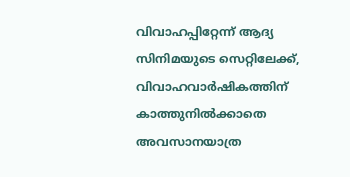വിവാഹപ്പിറ്റേന്ന് ആദ്യ സിനിമയുടെ സെറ്റിലേക്ക്‌, വിവാഹവാർഷികത്തിന് കാത്തുനിൽക്കാതെ അവസാനയാത്ര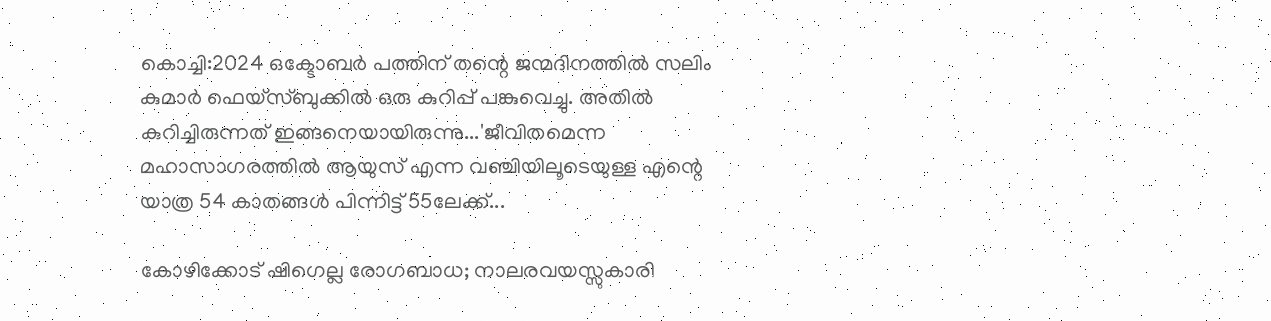കൊച്ചി:2024 ഒക്ടോബർ പത്തിന് തന്റെ ജന്മദിനത്തിൽ സലിം കുമാർ ഫെയ്‌സ്ബുക്കിൽ ഒരു കുറിപ്പ് പങ്കുവെച്ചു. അതിൽ കുറിച്ചിരുന്നത് ഇങ്ങനെയായിരുന്നു...'ജീവിതമെന്ന മഹാസാഗരത്തിൽ ആയുസ് എന്ന വഞ്ചിയിലൂടെയുള്ള എന്റെ യാത്ര 54 കാതങ്ങൾ പിന്നിട്ട് 55ലേക്ക്...

കോഴിക്കോട് ഷിഗെല്ല രോഗബാധ; നാലരവയസ്സുകാരി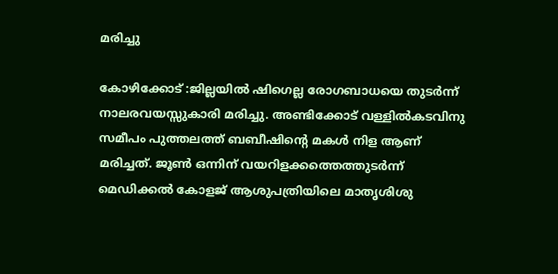മരിച്ചു

കോഴിക്കോട് :ജില്ലയിൽ ഷിഗെല്ല രോഗബാധയെ തുടർന്ന് നാലരവയസ്സുകാരി മരിച്ചു. അണ്ടിക്കോട് വള്ളിൽകടവിനു സമീപം പുത്തലത്ത് ബബീഷിന്റെ മകൾ നിള ആണ് മരിച്ചത്. ജൂൺ ഒന്നിന് വയറിളക്കത്തെത്തുടർന്ന് മെഡിക്കൽ കോളജ് ആശുപത്രിയിലെ മാതൃശിശു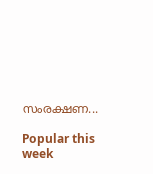സംരക്ഷണ...

Popular this week